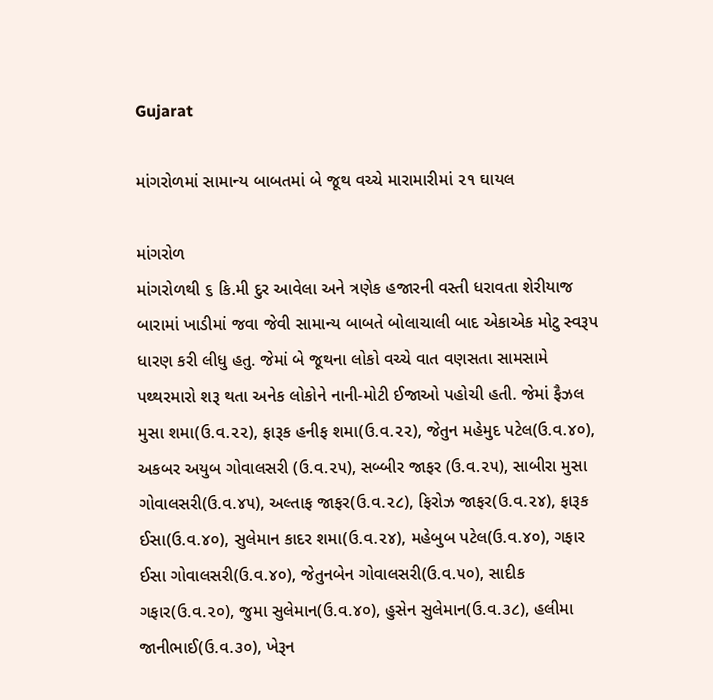Gujarat

માંગરોળમાં સામાન્ય બાબતમાં બે જૂથ વચ્ચે મારામારીમાં ૨૧ ઘાયલ

માંગરોળ
માંગરોળથી ૬ કિ.મી દુર આવેલા અને ત્રણેક હજારની વસ્તી ધરાવતા શેરીયાજ બારામાં ખાડીમાં જવા જેવી સામાન્ય બાબતે બોલાચાલી બાદ એકાએક મોટુ સ્વરૂપ ધારણ કરી લીધુ હતુ. જેમાં બે જૂથના લોકો વચ્ચે વાત વણસતા સામસામે પથ્થરમારો શરૂ થતા અનેક લોકોને નાની-મોટી ઈજાઓ પહોચી હતી. જેમાં ફૈઝલ મુસા શમા(ઉ.વ.૨૨), ફારૂક હનીફ શમા(ઉ.વ.૨૨), જેતુન મહેમુદ પટેલ(ઉ.વ.૪૦), અકબર અયુબ ગોવાલસરી (ઉ.વ.૨૫), સબ્બીર જાફર (ઉ.વ.૨૫), સાબીરા મુસા ગોવાલસરી(ઉ.વ.૪૫), અલ્તાફ જાફર(ઉ.વ.૨૮), ફિરોઝ જાફર(ઉ.વ.૨૪), ફારૂક ઈસા(ઉ.વ.૪૦), સુલેમાન કાદર શમા(ઉ.વ.૨૪), મહેબુબ પટેલ(ઉ.વ.૪૦), ગફાર ઈસા ગોવાલસરી(ઉ.વ.૪૦), જેતુનબેન ગોવાલસરી(ઉ.વ.૫૦), સાદીક ગફાર(ઉ.વ.૨૦), જુમા સુલેમાન(ઉ.વ.૪૦), હુસેન સુલેમાન(ઉ.વ.૩૮), હલીમા જાનીભાઈ(ઉ.વ.૩૦), ખેરૂન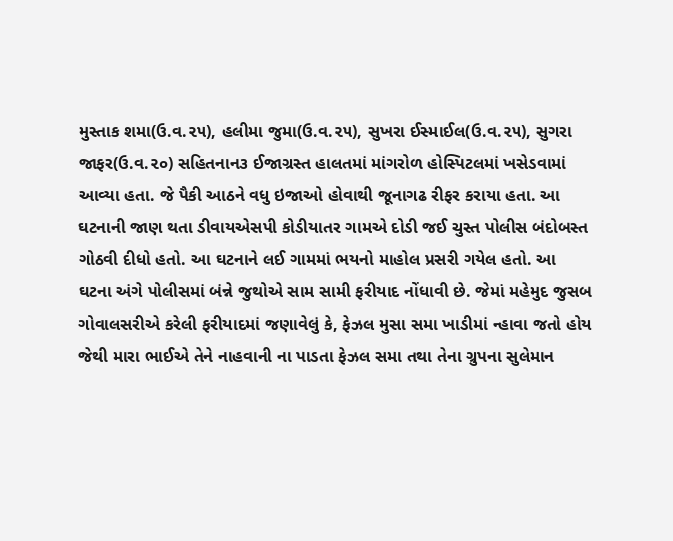મુસ્તાક શમા(ઉ.વ.૨૫), હલીમા જુમા(ઉ.વ.૨૫), સુખરા ઈસ્માઈલ(ઉ.વ.૨૫), સુગરા જાફર(ઉ.વ.૨૦) સહિતનાન૩ ઈજાગ્રસ્ત હાલતમાં માંગરોળ હોસ્પિટલમાં ખસેડવામાં આવ્યા હતા. જે પૈકી આઠને વધુ ઇજાઓ હોવાથી જૂનાગઢ રીફર કરાયા હતા. આ ઘટનાની જાણ થતા ડીવાયએસપી કોડીયાતર ગામએ દોડી જઈ ચુસ્ત પોલીસ બંદોબસ્ત ગોઠવી દીધો હતો. આ ઘટનાને લઈ ગામમાં ભયનો માહોલ પ્રસરી ગયેલ હતો. આ ઘટના અંગે પોલીસમાં બંન્ને જુથોએ સામ સામી ફરીયાદ નોંધાવી છે. જેમાં મહેમુદ જુસબ ગોવાલસરીએ કરેલી ફરીયાદમાં જણાવેલું કે, ફેઝલ મુસા સમા ખાડીમાં ન્હાવા જતો હોય જેથી મારા ભાઈએ તેને નાહવાની ના પાડતા ફેઝલ સમા તથા તેના ગ્રુપના સુલેમાન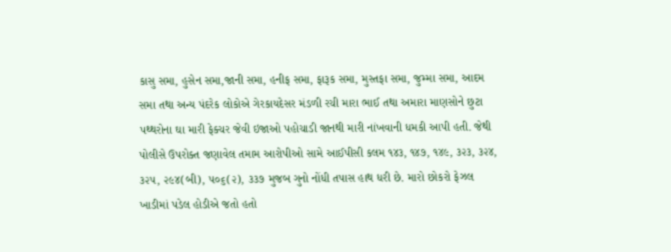કાસુ સમા, હુસેન સમા,જાની સમા, હનીફ સમા, ફારૂક સમા, મુસ્તફા સમા, જુમ્મા સમા, આદમ સમા તથા અન્ય પંદરેક લોકોએ ગેરકાયદેસર મંડળી રચી મારા ભાઈ તથા અમારા માણસોને છુટા પથ્થરોના ઘા મારી ફેક્ચર જેવી ઇજાઓ પહોચાડી જાનથી મારી નાંખવાની ધમકી આપી હતી. જેથી પોલીસે ઉપરોક્ત જણાવેલ તમામ આરોપીઓ સામે આઈપીસી કલમ ૧૪૩, ૧૪૭, ૧૪૯, ૩૨૩, ૩૨૪, ૩૨૫, ૨૯૪(બી), ૫૦૬(૨), ૩૩૭ મુજબ ગુનો નોંધી તપાસ હાથ ધરી છે. મારો છોકરો ફેઝલ ખાડીમાં પડેલ હોડીએ જતો હતો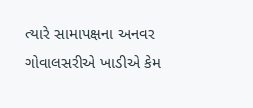ત્યારે સામાપક્ષના અનવર ગોવાલસરીએ ખાડીએ કેમ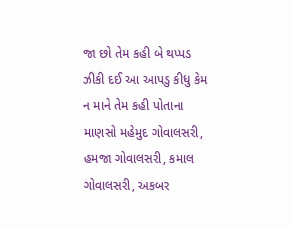જા છો તેમ કહી બે થપ્પડ ઝીકી દઈ આ આપડુ કીધુ કેમ ન માને તેમ કહી પોતાના માણસો મહેમુદ ગોવાલસરી, હમજા ગોવાલસરી, કમાલ ગોવાલસરી, અકબર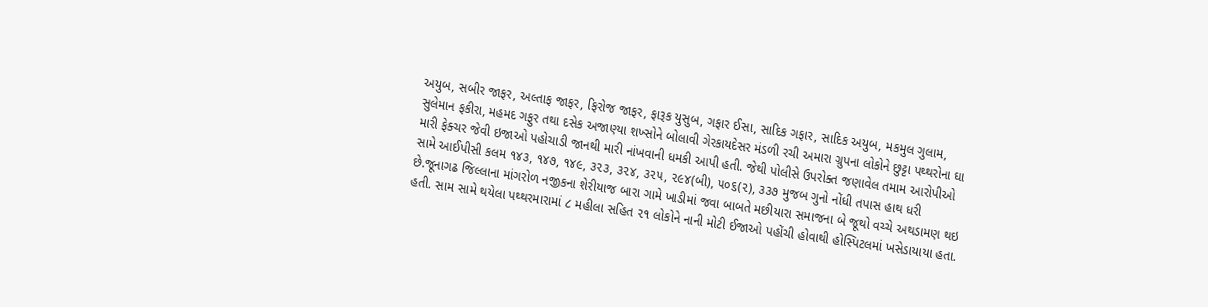અયુબ, સબીર જાફર, અલ્તાફ જાફર, ફિરોજ જાફર, ફારૂક યુસુબ, ગફાર ઈસા, સાદિક ગફાર, સાદિક અયુબ, મકમુલ ગુલામ, સુલેમાન ફકીરા, મહમદ ગફુર તથા દસેક અજાણ્યા શખ્સોને બોલાવી ગેરકાયદેસર મંડળી રચી અમારા ગ્રુપના લોકોને છુટ્ટા પથ્થરોના ઘા મારી ફેક્ચર જેવી ઇજાઓ પહોચાડી જાનથી મારી નાંખવાની ધમકી આપી હતી. જેથી પોલીસે ઉપરોક્ત જણાવેલ તમામ આરોપીઓ સામે આઈપીસી કલમ ૧૪૩, ૧૪૭, ૧૪૯, ૩૨૩, ૩૨૪, ૩૨૫, ૨૯૪(બી), ૫૦૬(૨), ૩૩૭ મુજબ ગુનો નોંધી તપાસ હાથ ધરી છે.જૂનાગઢ જિલ્લાના માંગરોળ નજીકના શેરીયાજ બારા ગામે ખાડીમાં જવા બાબતે મછીયારા સમાજના બે જૂથો વચ્ચે અથડામણ થઇ હતી. સામ સામે થયેલા પથ્થરમારામાં ૮ મહીલા સહિત ૨૧ લોકોને નાની મોટી ઈજાઓ પહોંચી હોવાથી હોસ્પિટલમાં ખસેડાયાયા હતા.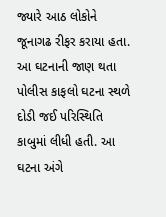જ્યારે આઠ લોકોને જૂનાગઢ રીફર કરાયા હતા. આ ઘટનાની જાણ થતા પોલીસ કાફલો ઘટના સ્થળે દોડી જઈ પરિસ્થિતિ કાબુમાં લીધી હતી. આ ઘટના અંગે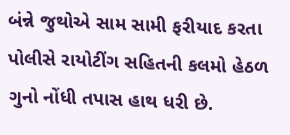બંન્ને જુથોએ સામ સામી ફરીયાદ કરતા પોલીસે રાયોટીંગ સહિતની કલમો હેઠળ ગુનો નોંધી તપાસ હાથ ધરી છે.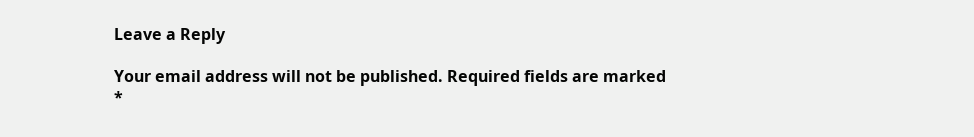Leave a Reply

Your email address will not be published. Required fields are marked *